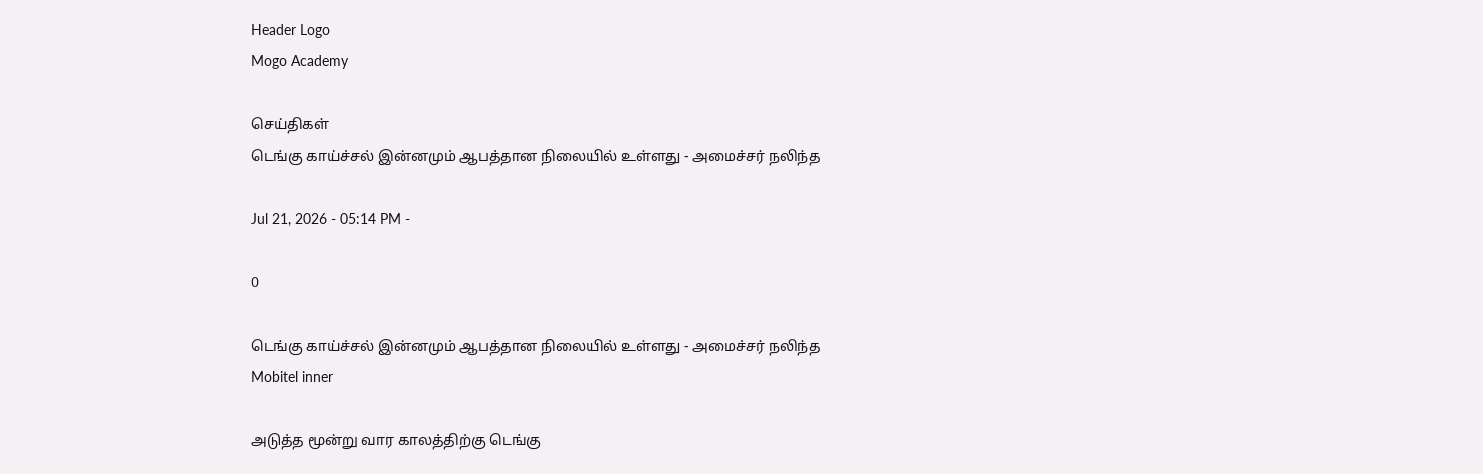Header Logo
Mogo Academy

செய்திகள்
டெங்கு காய்ச்சல் இன்னமும் ஆபத்தான நிலையில் உள்ளது - அமைச்சர் நலிந்த

Jul 21, 2026 - 05:14 PM -

0

டெங்கு காய்ச்சல் இன்னமும் ஆபத்தான நிலையில் உள்ளது - அமைச்சர் நலிந்த
Mobitel inner

அடுத்த மூன்று வார காலத்திற்கு டெங்கு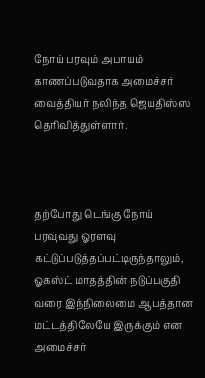நோய் பரவும் அபாயம் காணப்படுவதாக அமைச்சர் வைத்தியர் நலிந்த ஜெயதிஸ்ஸ தெரிவித்துள்ளார்.



தற்போது டெங்கு நோய் பரவுவது ஓரளவு கட்டுப்படுத்தப்பட்டிருந்தாலும், ஓகஸ்ட் மாதத்தின் நடுப்பகுதி வரை இந்நிலைமை ஆபத்தான மட்டத்திலேயே இருக்கும் என அமைச்சர்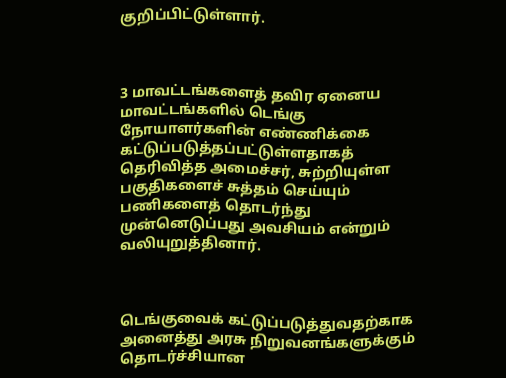குறிப்பிட்டுள்ளார்.



3 மாவட்டங்களைத் தவிர ஏனைய மாவட்டங்களில் டெங்கு நோயாளர்களின் எண்ணிக்கை கட்டுப்படுத்தப்பட்டுள்ளதாகத் தெரிவித்த அமைச்சர், சுற்றியுள்ள பகுதிகளைச் சுத்தம் செய்யும் பணிகளைத் தொடர்ந்து முன்னெடுப்பது அவசியம் என்றும் வலியுறுத்தினார்.



டெங்குவைக் கட்டுப்படுத்துவதற்காக அனைத்து அரசு நிறுவனங்களுக்கும் தொடர்ச்சியான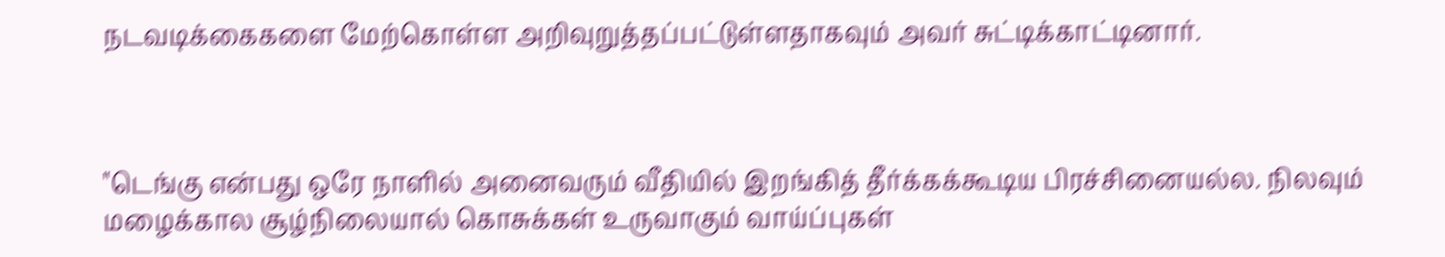நடவடிக்கைகளை மேற்கொள்ள அறிவுறுத்தப்பட்டுள்ளதாகவும் அவர் சுட்டிக்காட்டினார்.



"டெங்கு என்பது ஒரே நாளில் அனைவரும் வீதியில் இறங்கித் தீர்க்கக்கூடிய பிரச்சினையல்ல. நிலவும் மழைக்கால சூழ்நிலையால் கொசுக்கள் உருவாகும் வாய்ப்புகள்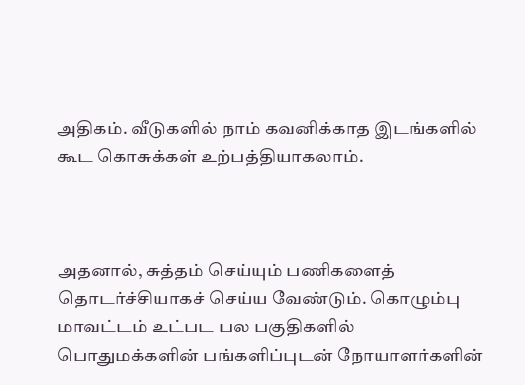அதிகம். வீடுகளில் நாம் கவனிக்காத இடங்களில் கூட கொசுக்கள் உற்பத்தியாகலாம்.



அதனால், சுத்தம் செய்யும் பணிகளைத் தொடர்ச்சியாகச் செய்ய வேண்டும். கொழும்பு மாவட்டம் உட்பட பல பகுதிகளில் பொதுமக்களின் பங்களிப்புடன் நோயாளர்களின்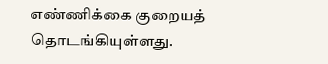எண்ணிக்கை குறையத் தொடங்கியுள்ளது.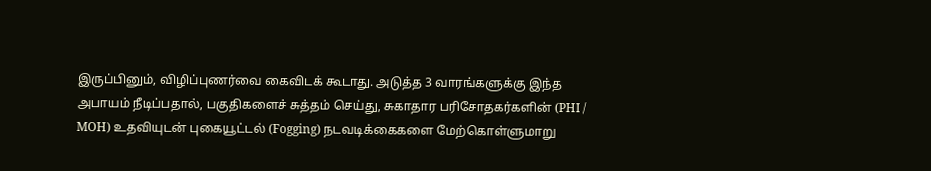இருப்பினும், விழிப்புணர்வை கைவிடக் கூடாது. அடுத்த 3 வாரங்களுக்கு இந்த அபாயம் நீடிப்பதால், பகுதிகளைச் சுத்தம் செய்து, சுகாதார பரிசோதகர்களின் (PHI / MOH) உதவியுடன் புகையூட்டல் (Fogging) நடவடிக்கைகளை மேற்கொள்ளுமாறு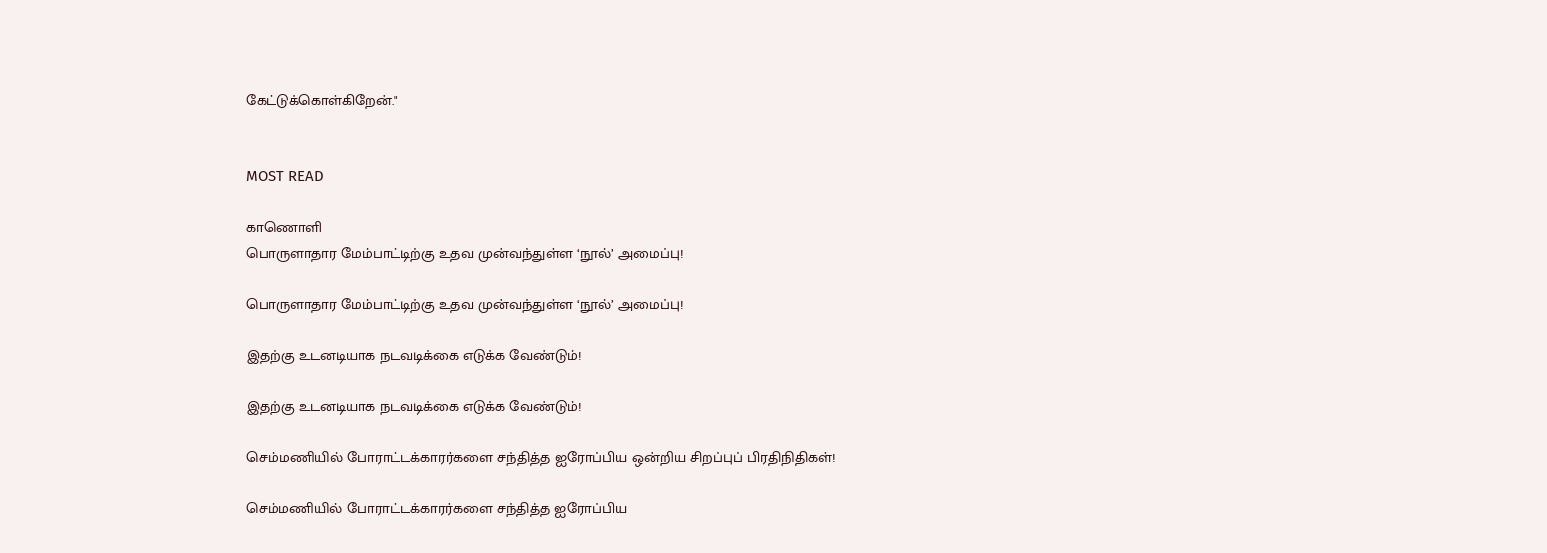கேட்டுக்கொள்கிறேன்."


MOST READ

காணொளி
பொருளாதார மேம்பாட்டிற்கு உதவ முன்வந்துள்ள ‘நூல்’ அமைப்பு!

பொருளாதார மேம்பாட்டிற்கு உதவ முன்வந்துள்ள ‘நூல்’ அமைப்பு!

இதற்கு உடனடியாக நடவடிக்கை எடுக்க வேண்டும்!

இதற்கு உடனடியாக நடவடிக்கை எடுக்க வேண்டும்!

செம்மணியில் போராட்டக்காரர்களை சந்தித்த ஐரோப்பிய ஒன்றிய சிறப்புப் பிரதிநிதிகள்!

செம்மணியில் போராட்டக்காரர்களை சந்தித்த ஐரோப்பிய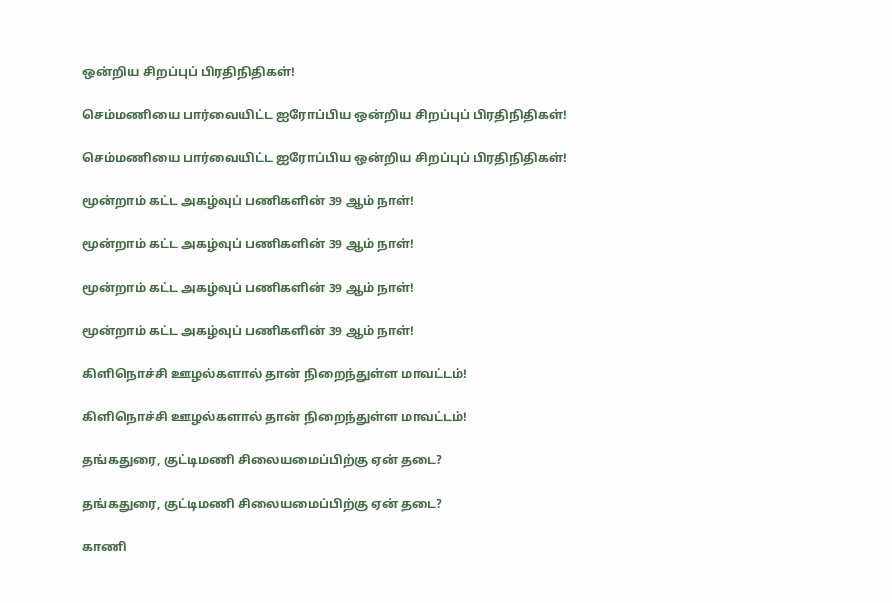ஒன்றிய சிறப்புப் பிரதிநிதிகள்!

செம்மணியை பார்வையிட்ட ஐரோப்பிய ஒன்றிய சிறப்புப் பிரதிநிதிகள்!

செம்மணியை பார்வையிட்ட ஐரோப்பிய ஒன்றிய சிறப்புப் பிரதிநிதிகள்!

மூன்றாம் கட்ட அகழ்வுப் பணிகளின் 39 ஆம் நாள்!

மூன்றாம் கட்ட அகழ்வுப் பணிகளின் 39 ஆம் நாள்!

மூன்றாம் கட்ட அகழ்வுப் பணிகளின் 39 ஆம் நாள்!

மூன்றாம் கட்ட அகழ்வுப் பணிகளின் 39 ஆம் நாள்!

கிளிநொச்சி ஊழல்களால் தான் நிறைந்துள்ள மாவட்டம்!

கிளிநொச்சி ஊழல்களால் தான் நிறைந்துள்ள மாவட்டம்!

தங்கதுரை, குட்டிமணி சிலையமைப்பிற்கு ஏன் தடை?

தங்கதுரை, குட்டிமணி சிலையமைப்பிற்கு ஏன் தடை?

காணி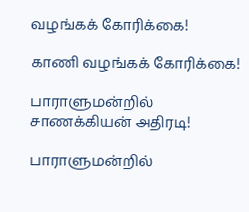வழங்கக் கோரிக்கை!

காணி வழங்கக் கோரிக்கை!

பாராளுமன்றில் சாணக்கியன் அதிரடி!

பாராளுமன்றில்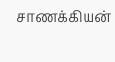சாணக்கியன்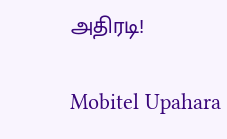அதிரடி!

Mobitel Upahara